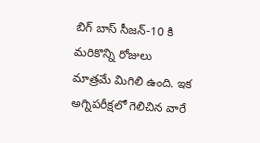బిగ్ బాస్ సీజన్-10 కి మరికొన్ని రోజులు మాత్రమే మిగిలి ఉంది. ఇక అగ్నిపరీక్షలో గెలిచిన వారే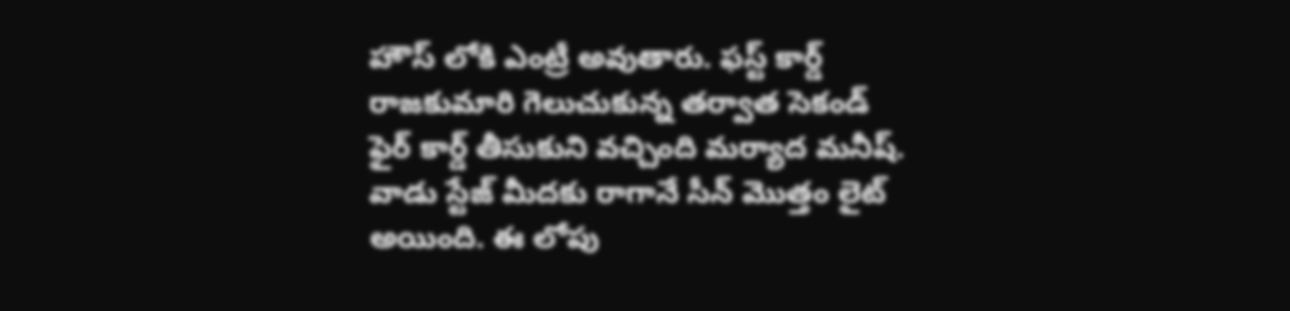హౌస్ లోకి ఎంట్రీ అవుతారు. ఫస్ట్ కార్డ్ రాజకుమారి గెలుచుకున్న తర్వాత సెకండ్ ఫైర్ కార్డ్ తీసుకుని వచ్చింది మర్యాద మనీష్. వాడు స్టేజ్ మీదకు రాగానే సీన్ మొత్తం లైట్ అయింది. ఈ లోపు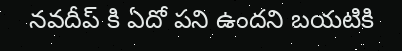నవదీప్ కి ఏదో పని ఉందని బయటికి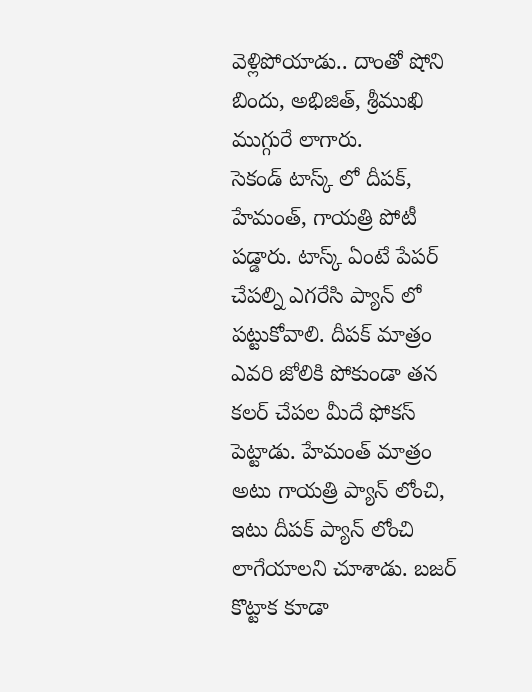వెళ్లిపోయాడు.. దాంతో షోని బిందు, అభిజిత్, శ్రీముఖి ముగ్గురే లాగారు.
సెకండ్ టాస్క్ లో దీపక్, హేమంత్, గాయత్రి పోటీ పడ్డారు. టాస్క్ ఏంటే పేపర్ చేపల్ని ఎగరేసి ప్యాన్ లో పట్టుకోవాలి. దీపక్ మాత్రం ఎవరి జోలికి పోకుండా తన కలర్ చేపల మీదే ఫోకస్ పెట్టాడు. హేమంత్ మాత్రం అటు గాయత్రి ప్యాన్ లోంచి, ఇటు దీపక్ ప్యాన్ లోంచి లాగేయాలని చూశాడు. బజర్ కొట్టాక కూడా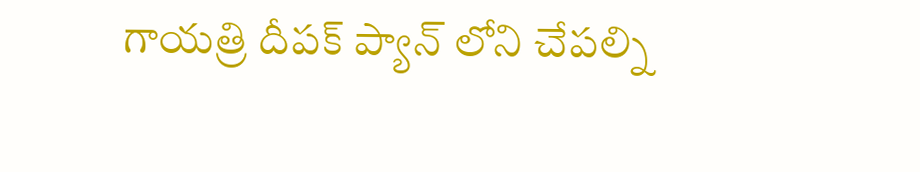గాయత్రి దీపక్ ప్యాన్ లోని చేపల్ని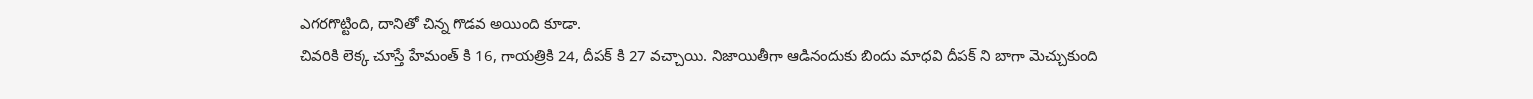ఎగరగొట్టింది, దానితో చిన్న గొడవ అయింది కూడా.
చివరికి లెక్క చూస్తే హేమంత్ కి 16, గాయత్రికి 24, దీపక్ కి 27 వచ్చాయి. నిజాయితీగా ఆడినందుకు బిందు మాధవి దీపక్ ని బాగా మెచ్చుకుంది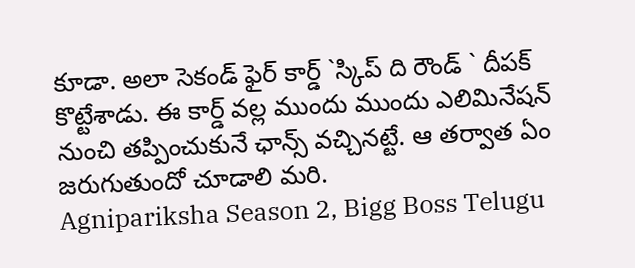కూడా. అలా సెకండ్ ఫైర్ కార్డ్ `స్కిప్ ది రౌండ్ ` దీపక్ కొట్టేశాడు. ఈ కార్డ్ వల్ల ముందు ముందు ఎలిమినేషన్ నుంచి తప్పించుకునే ఛాన్స్ వచ్చినట్టే. ఆ తర్వాత ఏం జరుగుతుందో చూడాలి మరి.
Agnipariksha Season 2, Bigg Boss Telugu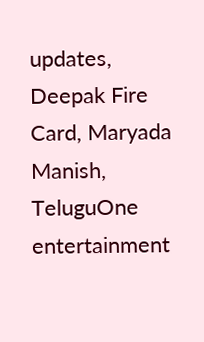updates, Deepak Fire Card, Maryada Manish, TeluguOne entertainment